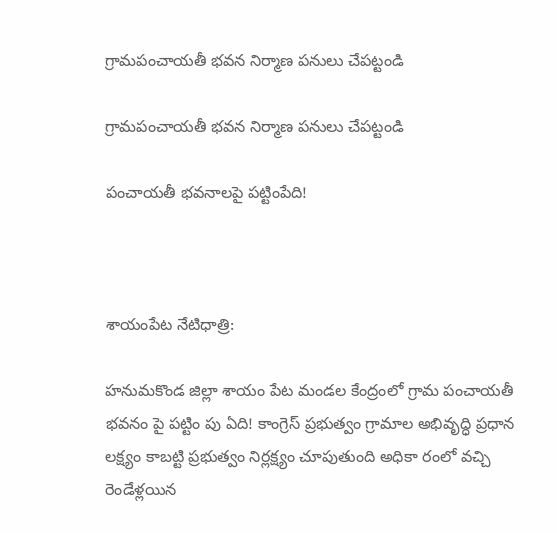గ్రామపంచాయతీ భవన నిర్మాణ పనులు చేపట్టండి

గ్రామపంచాయతీ భవన నిర్మాణ పనులు చేపట్టండి

పంచాయతీ భవనాలపై పట్టింపేది!



శాయంపేట నేటిధాత్రి:

హనుమకొండ జిల్లా శాయం పేట మండల కేంద్రంలో గ్రామ పంచాయతీ భవనం పై పట్టిం పు ఏది! కాంగ్రెస్ ప్రభుత్వం గ్రామాల అభివృద్ధి ప్రధాన లక్ష్యం కాబట్టి ప్రభుత్వం నిర్లక్ష్యం చూపుతుంది అధికా రంలో వచ్చి రెండేళ్లయిన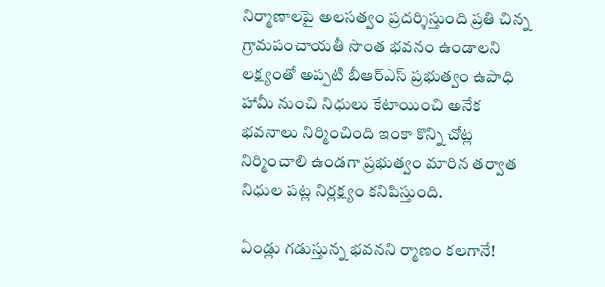నిర్మాణాలపై అలసత్వం ప్రదర్శిస్తుంది ప్రతి చిన్న గ్రామపంచాయతీ సొంత భవనం ఉండాలని లక్ష్యంతో అప్పటి బీఆర్ఎస్ ప్రభుత్వం ఉపాధి హామీ నుంచి నిధులు కేటాయించి అనేక భవనాలు నిర్మించింది ఇంకా కొన్ని చోట్ల నిర్మించాలి ఉండగా ప్రభుత్వం మారిన తర్వాత నిధుల పట్ల నిర్లక్ష్యం కనిపిస్తుంది.

ఏండ్లు గడుస్తున్న భవనని ర్మాణం కలగానే!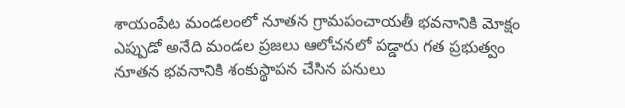శాయంపేట మండలంలో నూతన గ్రామపంచాయతీ భవనానికి మోక్షం ఎప్పుడో అనేది మండల ప్రజలు ఆలోచనలో పడ్డారు గత ప్రభుత్వం నూతన భవనానికి శంకుస్థాపన చేసిన పనులు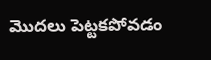మొదలు పెట్టకపోవడం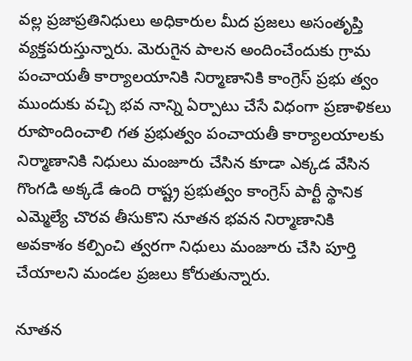వల్ల ప్రజాప్రతినిధులు అధికారుల మీద ప్రజలు అసంతృప్తి వ్యక్తపరుస్తున్నారు. మెరుగైన పాలన అందించేందుకు గ్రామ పంచాయతీ కార్యాలయానికి నిర్మాణానికి కాంగ్రెస్ ప్రభు త్వం ముందుకు వచ్చి భవ నాన్ని ఏర్పాటు చేసే విధంగా ప్రణాళికలు రూపొందించాలి గత ప్రభుత్వం పంచాయతీ కార్యాలయాలకు నిర్మాణానికి నిధులు మంజూరు చేసిన కూడా ఎక్కడ వేసిన గొంగడి అక్కడే ఉంది రాష్ట్ర ప్రభుత్వం కాంగ్రెస్ పార్టీ స్థానిక ఎమ్మెల్యే చొరవ తీసుకొని నూతన భవన నిర్మాణానికి అవకాశం కల్పించి త్వరగా నిధులు మంజూరు చేసి పూర్తి చేయాలని మండల ప్రజలు కోరుతున్నారు.

నూతన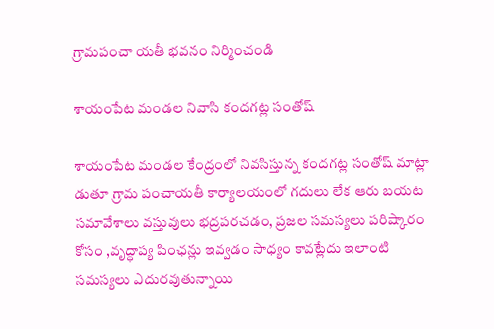గ్రామపంచా యతీ భవనం నిర్మించండి

శాయంపేట మండల నివాసి కందగట్ల సంతోష్

శాయంపేట మండల కేంద్రంలో నివసిస్తున్న కందగట్ల సంతోష్ మాట్లా డుతూ గ్రామ పంచాయతీ కార్యాలయంలో గదులు లేక ఆరు బయట సమావేశాలు వస్తువులు భద్రపరచడం, ప్రజల సమస్యలు పరిష్కారం కోసం ,వృద్ధాప్య పింఛన్లు ఇవ్వడం సాధ్యం కావట్లేదు ఇలాంటి సమస్యలు ఎదురవుతున్నాయి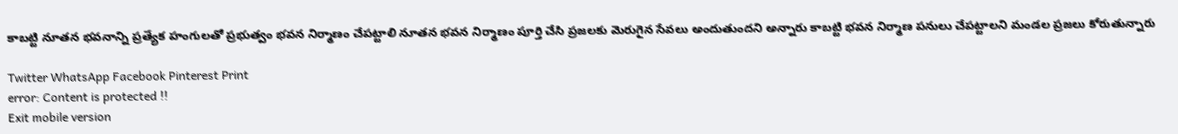కాబట్టి నూతన భవనాన్ని ప్రత్యేక హంగులతో ప్రభుత్వం భవన నిర్మాణం చేపట్టాలి నూతన భవన నిర్మాణం పూర్తి చేసి ప్రజలకు మెరుగైన సేవలు అందుతుందని అన్నారు కాబట్టి భవన నిర్మాణ పనులు చేపట్టాలని మండల ప్రజలు కోరుతున్నారు

Twitter WhatsApp Facebook Pinterest Print
error: Content is protected !!
Exit mobile version